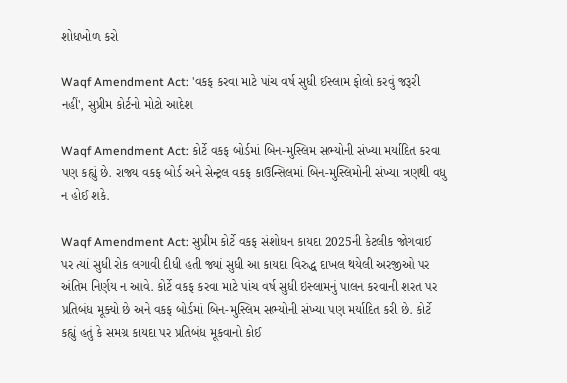શોધખોળ કરો

Waqf Amendment Act: 'વકફ કરવા માટે પાંચ વર્ષ સુધી ઈસ્લામ ફોલો કરવું જરૂરી નહીં', સુપ્રીમ કોર્ટનો મોટો આદેશ

Waqf Amendment Act: કોર્ટે વકફ બોર્ડમાં બિન-મુસ્લિમ સભ્યોની સંખ્યા મર્યાદિત કરવા પણ કહ્યું છે. રાજ્ય વકફ બોર્ડ અને સેન્ટ્રલ વકફ કાઉન્સિલમાં બિન-મુસ્લિમોની સંખ્યા ત્રણથી વધુ ન હોઈ શકે.

Waqf Amendment Act: સુપ્રીમ કોર્ટે વકફ સંશોધન કાયદા 2025ની કેટલીક જોગવાઈ પર ત્યાં સુધી રોક લગાવી દીધી હતી જ્યાં સુધી આ કાયદા વિરુદ્ધ દાખલ થયેલી અરજીઓ પર અંતિમ નિર્ણય ન આવે. કોર્ટે વકફ કરવા માટે પાંચ વર્ષ સુધી ઇસ્લામનું પાલન કરવાની શરત પર પ્રતિબંધ મૂક્યો છે અને વકફ બોર્ડમાં બિન-મુસ્લિમ સભ્યોની સંખ્યા પણ મર્યાદિત કરી છે. કોર્ટે કહ્યું હતું કે સમગ્ર કાયદા પર પ્રતિબંધ મૂકવાનો કોઈ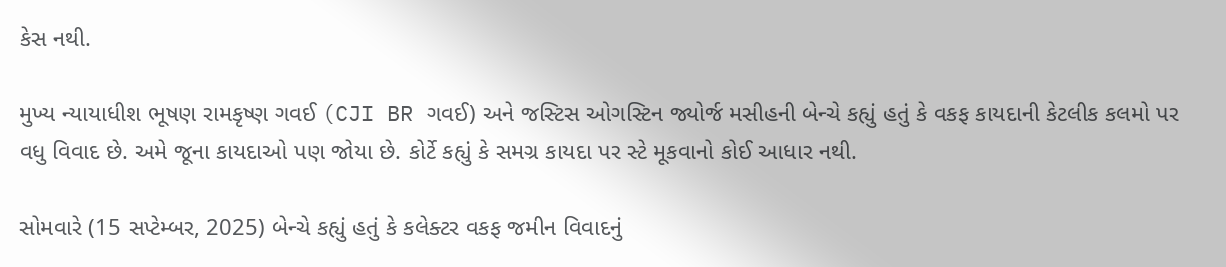કેસ નથી.

મુખ્ય ન્યાયાધીશ ભૂષણ રામકૃષ્ણ ગવઈ (CJI BR ગવઈ) અને જસ્ટિસ ઓગસ્ટિન જ્યોર્જ મસીહની બેન્ચે કહ્યું હતું કે વકફ કાયદાની કેટલીક કલમો પર વધુ વિવાદ છે. અમે જૂના કાયદાઓ પણ જોયા છે. કોર્ટે કહ્યું કે સમગ્ર કાયદા પર સ્ટે મૂકવાનો કોઈ આધાર નથી.

સોમવારે (15 સપ્ટેમ્બર, 2025) બેન્ચે કહ્યું હતું કે કલેક્ટર વકફ જમીન વિવાદનું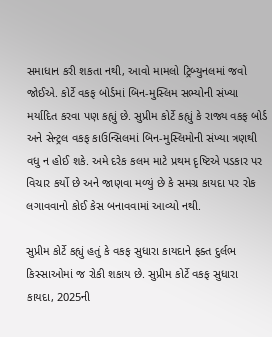સમાધાન કરી શકતા નથી, આવો મામલો ટ્રિબ્યુનલમાં જવો જોઈએ. કોર્ટે વકફ બોર્ડમાં બિન-મુસ્લિમ સભ્યોની સંખ્યા મર્યાદિત કરવા પણ કહ્યું છે. સુપ્રીમ કોર્ટે કહ્યું કે રાજ્ય વકફ બોર્ડ અને સેન્ટ્રલ વકફ કાઉન્સિલમાં બિન-મુસ્લિમોની સંખ્યા ત્રણથી વધુ ન હોઈ શકે. અમે દરેક કલમ માટે પ્રથમ દૃષ્ટિએ પડકાર પર વિચાર કર્યો છે અને જાણવા મળ્યું છે કે સમગ્ર કાયદા પર રોક લગાવવાનો કોઈ કેસ બનાવવામાં આવ્યો નથી.

સુપ્રીમ કોર્ટે કહ્યું હતું કે વકફ સુધારા કાયદાને ફક્ત દુર્લભ કિસ્સાઓમાં જ રોકી શકાય છે. સુપ્રીમ કોર્ટે વકફ સુધારા કાયદા, 2025ની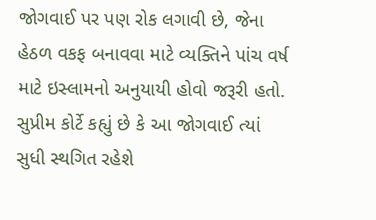જોગવાઈ પર પણ રોક લગાવી છે, જેના હેઠળ વકફ બનાવવા માટે વ્યક્તિને પાંચ વર્ષ માટે ઇસ્લામનો અનુયાયી હોવો જરૂરી હતો. સુપ્રીમ કોર્ટે કહ્યું છે કે આ જોગવાઈ ત્યાં સુધી સ્થગિત રહેશે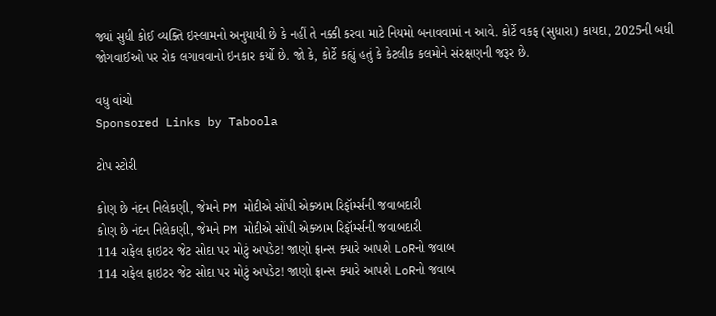જ્યાં સુધી કોઈ વ્યક્તિ ઇસ્લામનો અનુયાયી છે કે નહીં તે નક્કી કરવા માટે નિયમો બનાવવામાં ન આવે. કોર્ટે વકફ (સુધારા) કાયદા, 2025ની બધી જોગવાઈઓ પર રોક લગાવવાનો ઇનકાર કર્યો છે. જો કે, કોર્ટે કહ્યું હતું કે કેટલીક કલમોને સંરક્ષણની જરૂર છે.

વધુ વાંચો
Sponsored Links by Taboola

ટોપ સ્ટોરી

કોણ છે નંદન નિલેકણી, જેમને PM મોદીએ સોંપી એક્ઝામ રિફૉર્મ્સની જવાબદારી
કોણ છે નંદન નિલેકણી, જેમને PM મોદીએ સોંપી એક્ઝામ રિફૉર્મ્સની જવાબદારી
114 રાફેલ ફાઇટર જેટ સોદા પર મોટું અપડેટ! જાણો ફ્રાન્સ ક્યારે આપશે LoRનો જવાબ
114 રાફેલ ફાઇટર જેટ સોદા પર મોટું અપડેટ! જાણો ફ્રાન્સ ક્યારે આપશે LoRનો જવાબ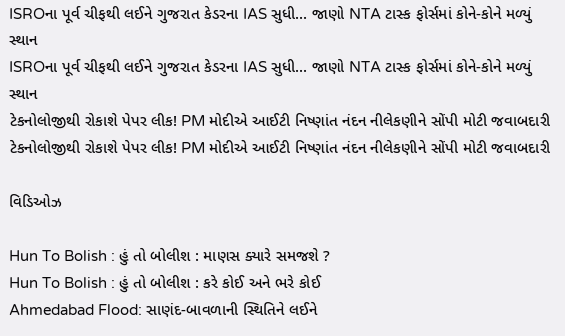ISROના પૂર્વ ચીફથી લઈને ગુજરાત કેડરના IAS સુધી... જાણો NTA ટાસ્ક ફોર્સમાં કોને-કોને મળ્યું સ્થાન
ISROના પૂર્વ ચીફથી લઈને ગુજરાત કેડરના IAS સુધી... જાણો NTA ટાસ્ક ફોર્સમાં કોને-કોને મળ્યું સ્થાન
ટેકનોલોજીથી રોકાશે પેપર લીક! PM મોદીએ આઈટી નિષ્ણાંત નંદન નીલેકણીને સોંપી મોટી જવાબદારી
ટેકનોલોજીથી રોકાશે પેપર લીક! PM મોદીએ આઈટી નિષ્ણાંત નંદન નીલેકણીને સોંપી મોટી જવાબદારી

વિડિઓઝ

Hun To Bolish : હું તો બોલીશ : માણસ ક્યારે સમજશે ?
Hun To Bolish : હું તો બોલીશ : કરે કોઈ અને ભરે કોઈ
Ahmedabad Flood: સાણંદ-બાવળાની સ્થિતિને લઈને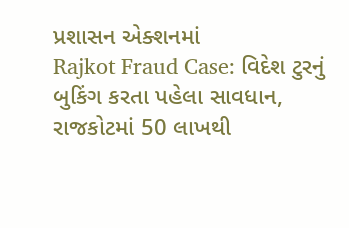પ્રશાસન એક્શનમાં
Rajkot Fraud Case: વિદેશ ટુરનું બુકિંગ કરતા પહેલા સાવધાન, રાજકોટમાં 50 લાખથી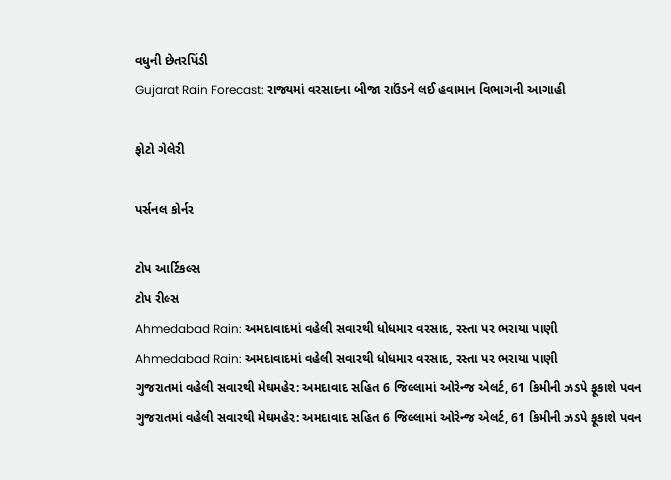વધુની છેતરપિંડી
Gujarat Rain Forecast: રાજ્યમાં વરસાદના બીજા રાઉંડને લઈ હવામાન વિભાગની આગાહી

ફોટો ગેલેરી

પર્સનલ કોર્નર

ટોપ આર્ટિકલ્સ
ટોપ રીલ્સ
Ahmedabad Rain: અમદાવાદમાં વહેલી સવારથી ધોધમાર વરસાદ, રસ્તા પર ભરાયા પાણી
Ahmedabad Rain: અમદાવાદમાં વહેલી સવારથી ધોધમાર વરસાદ, રસ્તા પર ભરાયા પાણી
ગુજરાતમાં વહેલી સવારથી મેઘમહેર: અમદાવાદ સહિત 6 જિલ્લામાં ઓરેન્જ એલર્ટ, 61 કિમીની ઝડપે ફૂકાશે પવન
ગુજરાતમાં વહેલી સવારથી મેઘમહેર: અમદાવાદ સહિત 6 જિલ્લામાં ઓરેન્જ એલર્ટ, 61 કિમીની ઝડપે ફૂકાશે પવન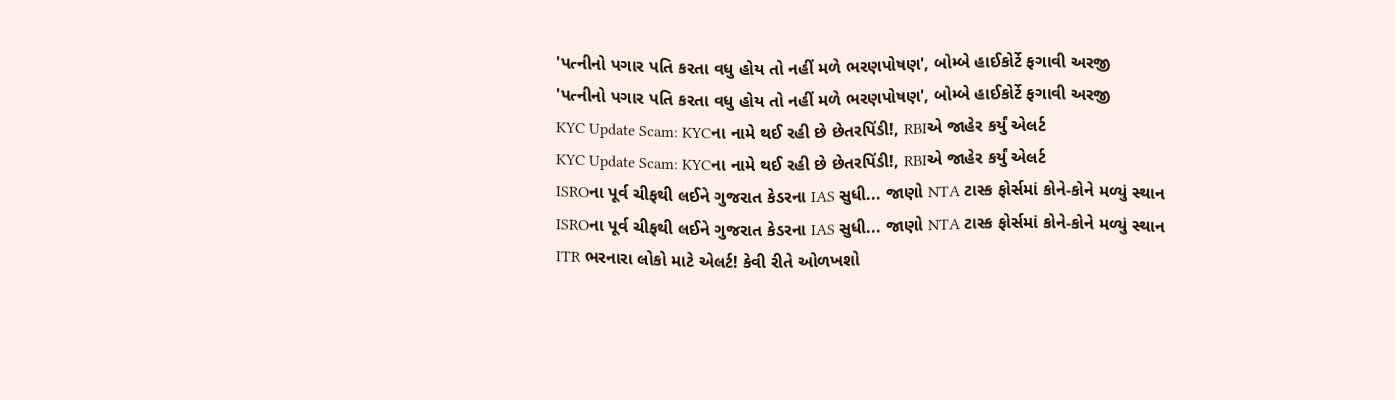'પત્નીનો પગાર પતિ કરતા વધુ હોય તો નહીં મળે ભરણપોષણ', બોમ્બે હાઈકોર્ટે ફગાવી અરજી
'પત્નીનો પગાર પતિ કરતા વધુ હોય તો નહીં મળે ભરણપોષણ', બોમ્બે હાઈકોર્ટે ફગાવી અરજી
KYC Update Scam: KYCના નામે થઈ રહી છે છેતરપિંડી!, RBIએ જાહેર કર્યું એલર્ટ
KYC Update Scam: KYCના નામે થઈ રહી છે છેતરપિંડી!, RBIએ જાહેર કર્યું એલર્ટ
ISROના પૂર્વ ચીફથી લઈને ગુજરાત કેડરના IAS સુધી... જાણો NTA ટાસ્ક ફોર્સમાં કોને-કોને મળ્યું સ્થાન
ISROના પૂર્વ ચીફથી લઈને ગુજરાત કેડરના IAS સુધી... જાણો NTA ટાસ્ક ફોર્સમાં કોને-કોને મળ્યું સ્થાન
ITR ભરનારા લોકો માટે એલર્ટ! કેવી રીતે ઓળખશો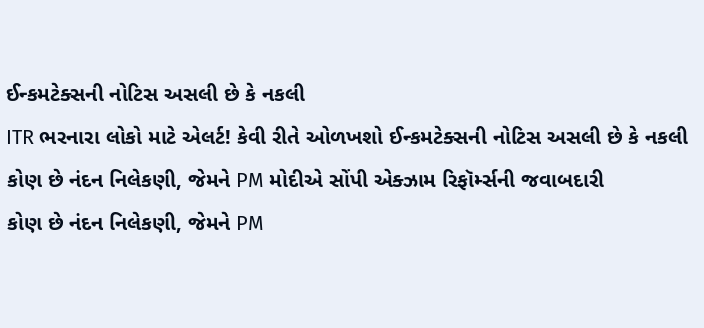ઈન્કમટેક્સની નોટિસ અસલી છે કે નકલી
ITR ભરનારા લોકો માટે એલર્ટ! કેવી રીતે ઓળખશો ઈન્કમટેક્સની નોટિસ અસલી છે કે નકલી
કોણ છે નંદન નિલેકણી, જેમને PM મોદીએ સોંપી એક્ઝામ રિફૉર્મ્સની જવાબદારી
કોણ છે નંદન નિલેકણી, જેમને PM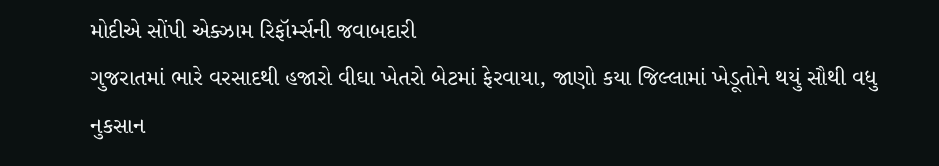મોદીએ સોંપી એક્ઝામ રિફૉર્મ્સની જવાબદારી
ગુજરાતમાં ભારે વરસાદથી હજારો વીઘા ખેતરો બેટમાં ફેરવાયા, જાણો કયા જિલ્લામાં ખેડૂતોને થયું સૌથી વધુ નુકસાન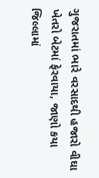ગુજરાતમાં ભારે વરસાદથી હજારો વીઘા ખેતરો બેટમાં ફેરવાયા, જાણો કયા જિલ્લામાં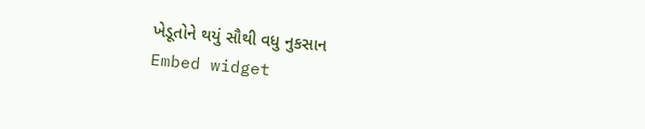ખેડૂતોને થયું સૌથી વધુ નુકસાન
Embed widget